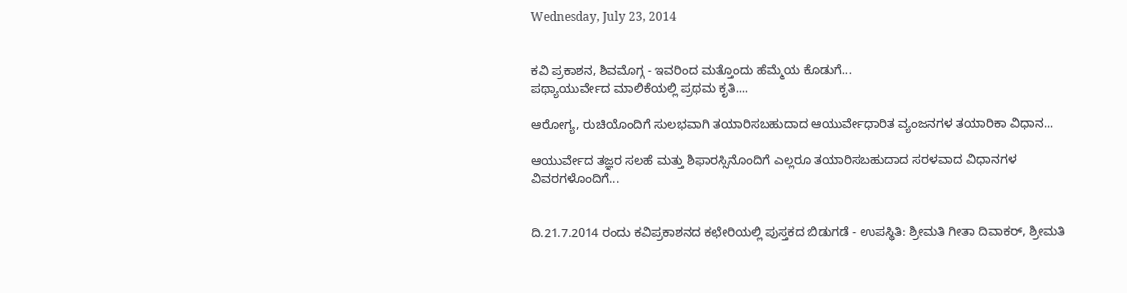Wednesday, July 23, 2014


ಕವಿ ಪ್ರಕಾಶನ, ಶಿವಮೊಗ್ಗ - ಇವರಿಂದ ಮತ್ತೊಂದು ಹೆಮ್ಮೆಯ ಕೊಡುಗೆ...
ಪಥ್ಯಾಯುರ್ವೇದ ಮಾಲಿಕೆಯಲ್ಲಿ ಪ್ರಥಮ ಕೃತಿ....

ಆರೋಗ್ಯ, ರುಚಿಯೊಂದಿಗೆ ಸುಲಭವಾಗಿ ತಯಾರಿಸಬಹುದಾದ ಆಯುರ್ವೇಧಾರಿತ ವ್ಯಂಜನಗಳ ತಯಾರಿಕಾ ವಿಧಾನ...

ಆಯುರ್ವೇದ ತಜ್ಞರ ಸಲಹೆ ಮತ್ತು ಶಿಫಾರಸ್ಸಿನೊಂದಿಗೆ ಎಲ್ಲರೂ ತಯಾರಿಸಬಹುದಾದ ಸರಳವಾದ ವಿಧಾನಗಳ
ವಿವರಗಳೊಂದಿಗೆ...


ದಿ.21.7.2014 ರಂದು ಕವಿಪ್ರಕಾಶನದ ಕಛೇರಿಯಲ್ಲಿ ಪುಸ್ತಕದ ಬಿಡುಗಡೆ - ಉಪಸ್ಥಿತಿ: ಶ್ರೀಮತಿ ಗೀತಾ ದಿವಾಕರ್, ಶ್ರೀಮತಿ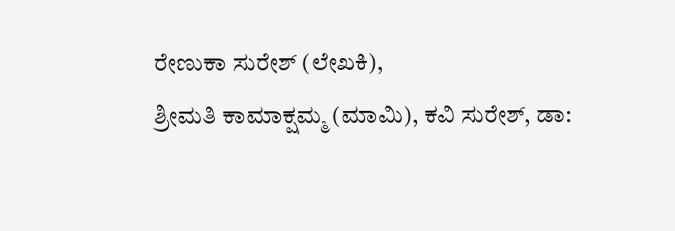ರೇಣುಕಾ ಸುರೇಶ್ (ಲೇಖಕಿ),
ಶ್ರೀಮತಿ ಕಾಮಾಕ್ಷಮ್ಮ (ಮಾಮಿ), ಕವಿ ಸುರೇಶ್, ಡಾ: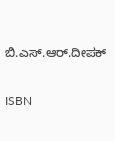ಬಿ.ಎಸ್.ಆರ್.ದೀಪಕ್

ISBN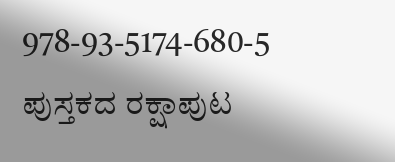978-93-5174-680-5
ಪುಸ್ತಕದ ರಕ್ಷಾಪುಟ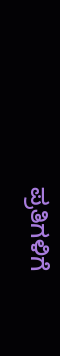ಪ್ರತಿಗಳಿಗೆ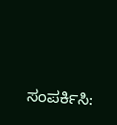ಸಂಪರ್ಕಿಸಿ: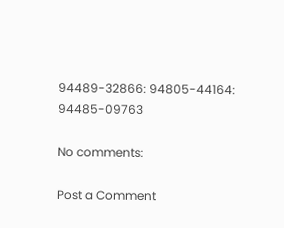94489-32866: 94805-44164: 94485-09763

No comments:

Post a Comment